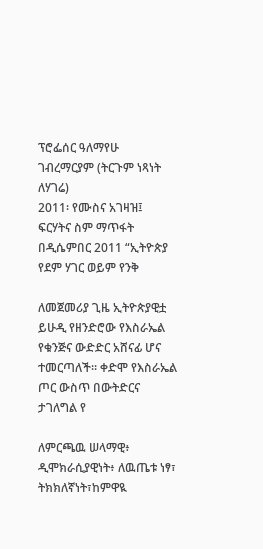ፕሮፌሰር ዓለማየሁ ገብረማርያም (ትርጉም ነጻነት ለሃገሬ)
2011፡ የሙስና አገዛዝ፤ ፍርሃትና ስም ማጥፋት
በዲሴምበር 2011 “ኢትዮጵያ የደም ሃገር ወይም የንቅ

ለመጀመሪያ ጊዜ ኢትዮጵያዊቷ ይሁዲ የዘንድሮው የእስራኤል የቁንጅና ውድድር አሸናፊ ሆና ተመርጣለች። ቀድሞ የእስራኤል ጦር ውስጥ በውትድርና ታገለግል የ

ለምርጫዉ ሠላማዊ፥ ዲሞክራሲያዊነት፥ ለዉጤቱ ነፃ፣ ትክክለኛነት፣ከምዋዪ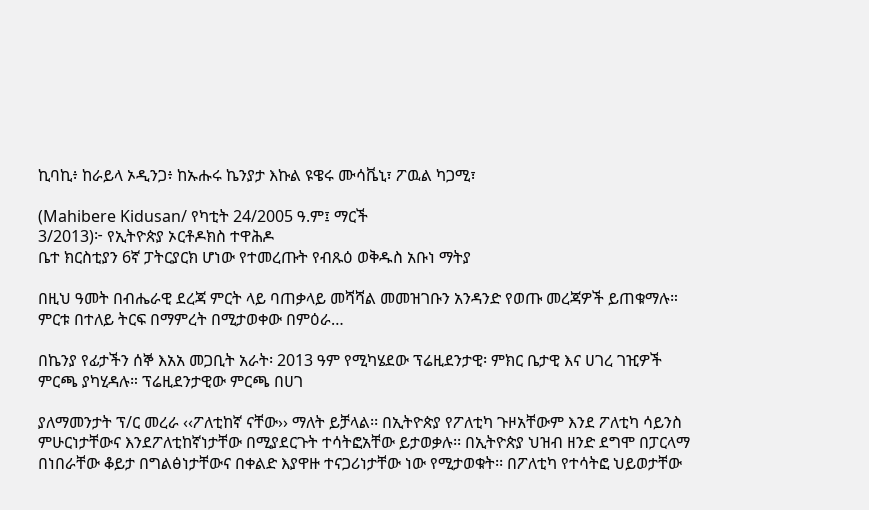ኪባኪ፥ ከራይላ ኦዲንጋ፥ ከኡሑሩ ኬንያታ እኩል ዩዌሩ ሙሳቬኒ፣ ፖዉል ካጋሚ፣

(Mahibere Kidusan/ የካቲት 24/2005 ዓ.ም፤ ማርች
3/2013)፦ የኢትዮጵያ ኦርቶዶክስ ተዋሕዶ
ቤተ ክርስቲያን 6ኛ ፓትርያርክ ሆነው የተመረጡት የብጹዕ ወቅዱስ አቡነ ማትያ

በዚህ ዓመት በብሔራዊ ደረጃ ምርት ላይ ባጠቃላይ መሻሻል መመዝገቡን አንዳንድ የወጡ መረጃዎች ይጠቁማሉ። ምርቱ በተለይ ትርፍ በማምረት በሚታወቀው በምዕራ…

በኬንያ የፊታችን ሰኞ እአአ መጋቢት አራት፡ 2013 ዓም የሚካሄደው ፕሬዚደንታዊ፡ ምክር ቤታዊ እና ሀገረ ገዢዎች ምርጫ ያካሂዳሉ። ፕሬዚደንታዊው ምርጫ በሀገ

ያለማመንታት ፕ/ር መረራ ‹‹ፖለቲከኛ ናቸው›› ማለት ይቻላል፡፡ በኢትዮጵያ የፖለቲካ ጉዞአቸውም እንደ ፖለቲካ ሳይንስ ምሁርነታቸውና እንደፖለቲከኛነታቸው በሚያደርጉት ተሳትፎአቸው ይታወቃሉ፡፡ በኢትዮጵያ ህዝብ ዘንድ ደግሞ በፓርላማ በነበራቸው ቆይታ በግልፅነታቸውና በቀልድ እያዋዙ ተናጋሪነታቸው ነው የሚታወቁት፡፡ በፖለቲካ የተሳትፎ ህይወታቸው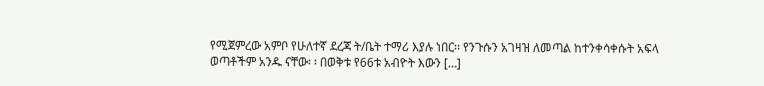የሚጀምረው አምቦ የሁለተኛ ደረጃ ት/ቤት ተማሪ እያሉ ነበር፡፡ የንጉሱን አገዛዝ ለመጣል ከተንቀሳቀሱት አፍላ ወጣቶችም አንዱ ናቸው፡ ፡ በወቅቱ የ66ቱ አብዮት እውን […]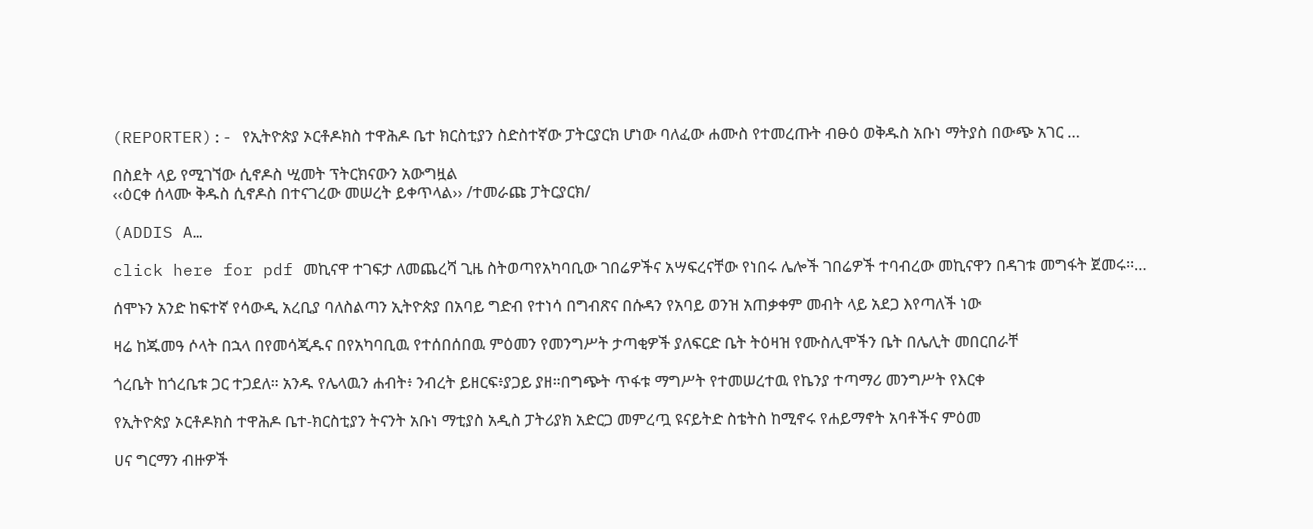(REPORTER):- የኢትዮጵያ ኦርቶዶክስ ተዋሕዶ ቤተ ክርስቲያን ስድስተኛው ፓትርያርክ ሆነው ባለፈው ሐሙስ የተመረጡት ብፁዕ ወቅዱስ አቡነ ማትያስ በውጭ አገር …

በስደት ላይ የሚገኘው ሲኖዶስ ሢመት ፕትርክናውን አውግዟል
‹‹ዕርቀ ሰላሙ ቅዱስ ሲኖዶስ በተናገረው መሠረት ይቀጥላል›› /ተመራጩ ፓትርያርክ/

(ADDIS A…

click here for pdf መኪናዋ ተገፍታ ለመጨረሻ ጊዜ ስትወጣየአካባቢው ገበሬዎችና አሣፍረናቸው የነበሩ ሌሎች ገበሬዎች ተባብረው መኪናዋን በዳገቱ መግፋት ጀመሩ፡፡…

ሰሞኑን አንድ ከፍተኛ የሳውዲ አረቢያ ባለስልጣን ኢትዮጵያ በአባይ ግድብ የተነሳ በግብጽና በሱዳን የአባይ ወንዝ አጠቃቀም መብት ላይ አደጋ እየጣለች ነው

ዛሬ ከጁመዓ ሶላት በኋላ በየመሳጂዱና በየአካባቢዉ የተሰበሰበዉ ምዕመን የመንግሥት ታጣቂዎች ያለፍርድ ቤት ትዕዛዝ የሙስሊሞችን ቤት በሌሊት መበርበራቸ

ጎረቤት ከጎረቤቱ ጋር ተጋደለ። አንዱ የሌላዉን ሐብት፥ ንብረት ይዘርፍ፥ያጋይ ያዘ።በግጭት ጥፋቱ ማግሥት የተመሠረተዉ የኬንያ ተጣማሪ መንግሥት የእርቀ

የኢትዮጵያ ኦርቶዶክስ ተዋሕዶ ቤተ-ክርስቲያን ትናንት አቡነ ማቲያስ አዲስ ፓትሪያክ አድርጋ መምረጧ ዩናይትድ ስቴትስ ከሚኖሩ የሐይማኖት አባቶችና ምዕመ

ሀና ግርማን ብዙዎች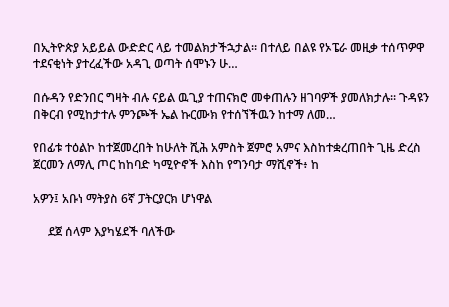በኢትዮጵያ አይይል ውድድር ላይ ተመልክታችኋታል። በተለይ በልዩ የኦፔራ መዚቃ ተሰጥዎዋ ተደናቂነት ያተረፈችው አዳጊ ወጣት ሰሞኑን ሁ…

በሱዳን የድንበር ግዛት ብሉ ናይል ዉጊያ ተጠናክሮ መቀጠሉን ዘገባዎች ያመለክታሉ። ጉዳዩን በቅርብ የሚከታተሉ ምንጮች ኤል ኩርሙክ የተሰኘችዉን ከተማ ለመ…

የበፊቱ ተዕልኮ ከተጀመረበት ከሁለት ሺሕ አምስት ጀምሮ አምና እስከተቋረጠበት ጊዜ ድረስ ጀርመን ለማሊ ጦር ከከባድ ካሚዮኖች እስከ የግንባታ ማሺኖች፥ ከ

አዎን፤ አቡነ ማትያስ 6ኛ ፓትርያርክ ሆነዋል

     ደጀ ሰላም እያካሄደች ባለችው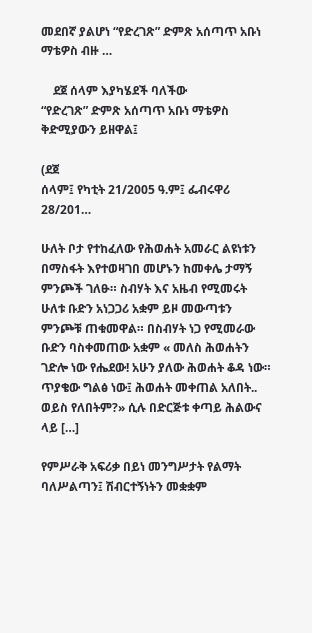መደበኛ ያልሆነ “የድረገጽ” ድምጽ አሰጣጥ አቡነ ማቴዎስ ብዙ …

    ደጀ ሰላም እያካሄደች ባለችው
“የድረገጽ” ድምጽ አሰጣጥ አቡነ ማቴዎስ ቅድሚያውን ይዘዋል፤

(ደጀ
ሰላም፤ የካቲት 21/2005 ዓ.ም፤ ፌብሩዋሪ 28/201…

ሁለት ቦታ የተከፈለው የሕወሐት አመራር ልዩነቱን በማስፋት እየተወዛገበ መሆኑን ከመቀሌ ታማኝ ምንጮች ገለፁ። ስብሃት እና አዜብ የሚመሩት ሁለቱ ቡድን አነጋጋሪ አቋም ይዞ መውጣቱን ምንጮቹ ጠቁመዋል። በስብሃት ነጋ የሚመራው ቡድን ባስቀመጠው አቋም « መለስ ሕወሐትን ገድሎ ነው የሔደው! አሁን ያለው ሕወሐት ቆዳ ነው። ጥያቄው ግልፅ ነው፤ ሕወሐት መቀጠል አለበት.. ወይስ የለበትም?» ሲሉ በድርጅቱ ቀጣይ ሕልውና ላይ […]

የምሥራቅ አፍሪቃ በይነ መንግሥታት የልማት ባለሥልጣን፤ ሽብርተኝነትን መቋቋም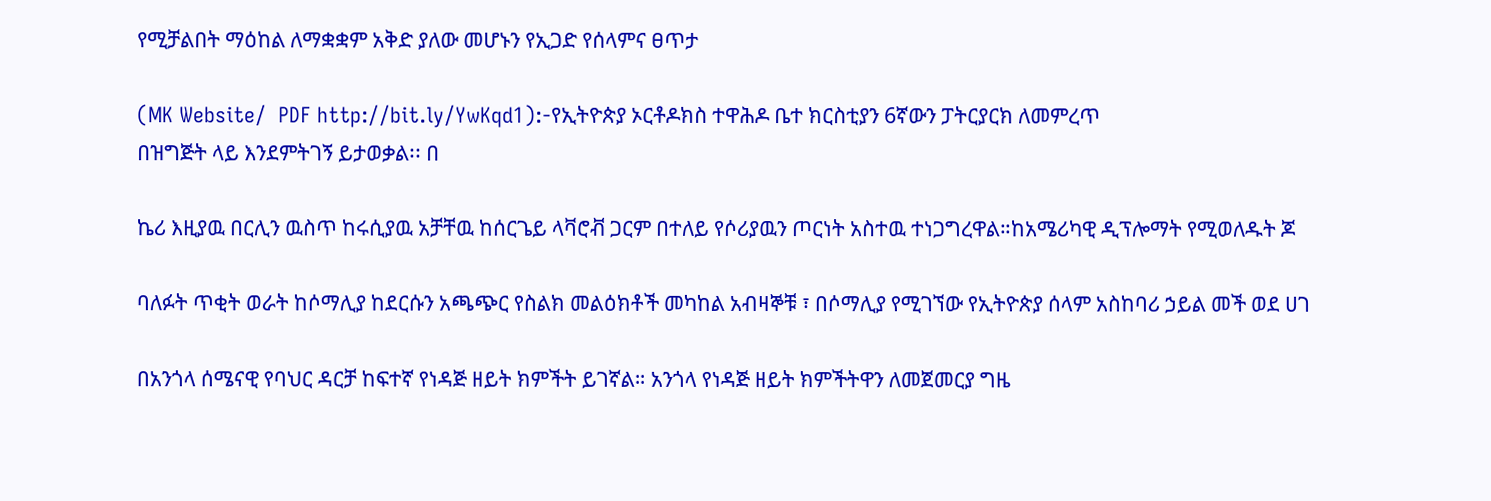የሚቻልበት ማዕከል ለማቋቋም አቅድ ያለው መሆኑን የኢጋድ የሰላምና ፀጥታ

(MK Website/  PDF http://bit.ly/YwKqd1):-የኢትዮጵያ ኦርቶዶክስ ተዋሕዶ ቤተ ክርስቲያን 6ኛውን ፓትርያርክ ለመምረጥ
በዝግጅት ላይ እንደምትገኝ ይታወቃል፡፡ በ

ኬሪ እዚያዉ በርሊን ዉስጥ ከሩሲያዉ አቻቸዉ ከሰርጌይ ላቫሮቭ ጋርም በተለይ የሶሪያዉን ጦርነት አስተዉ ተነጋግረዋል።ከአሜሪካዊ ዲፕሎማት የሚወለዱት ጆ

ባለፉት ጥቂት ወራት ከሶማሊያ ከደርሱን አጫጭር የስልክ መልዕክቶች መካከል አብዛኞቹ ፣ በሶማሊያ የሚገኘው የኢትዮጵያ ሰላም አስከባሪ ኃይል መች ወደ ሀገ

በአንጎላ ሰሜናዊ የባህር ዳርቻ ከፍተኛ የነዳጅ ዘይት ክምችት ይገኛል። አንጎላ የነዳጅ ዘይት ክምችትዋን ለመጀመርያ ግዜ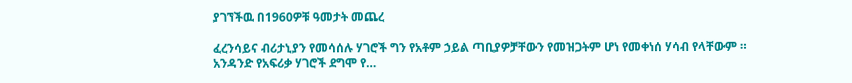ያገኘችዉ በ1960ዎቹ ዓመታት መጨረ

ፈረንሳይና ብሪታኒያን የመሳሰሉ ሃገሮች ግን የአቶም ኃይል ጣቢያዎቻቸውን የመዝጋትም ሆነ የመቀነሰ ሃሳብ የላቸውም ። አንዳንድ የአፍሪቃ ሃገሮች ደግሞ የ…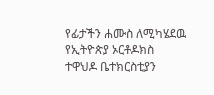የፊታችን ሐሙስ ለሚካሄደዉ የኢትዮጵያ ኦርቶዶክስ ተዋህዶ ቤተክርስቲያን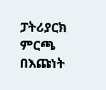ፓትሪያርክ ምርጫ በእጩነት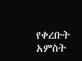የቀረቡት አምስት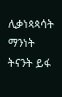ሊቃነጳጳሳት ማንነት ትናንት ይፋ